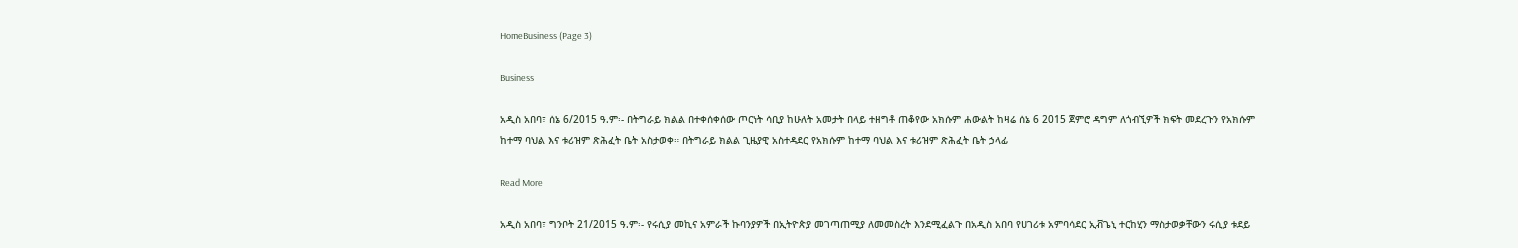HomeBusiness (Page 3)

Business

አዲስ አበባ፣ ሰኔ 6/2015 ዓ.ም፡- በትግራይ ክልል በተቀሰቀሰው ጦርነት ሳቢያ ከሁለት አመታት በላይ ተዘግቶ ጠቆየው አክሱም ሐውልት ከዛሬ ሰኔ 6 2015 ጀምሮ ዳግም ለጎብኚዎች ክፍት መደረጉን የአክሱም ከተማ ባህል እና ቱሪዝም ጽሕፈት ቤት አስታወቀ። በትግራይ ክልል ጊዜያዊ አስተዳደር የአክሱም ከተማ ባህል እና ቱሪዝም ጽሕፈት ቤት ኃላፊ

Read More

አዲስ አበባ፣ ግንቦት 21/2015 ዓ.ም፡- የሩሲያ መኪና አምራች ኩባንያዎች በኢትዮጵያ መገጣጠሚያ ለመመስረት እንደሚፈልጉ በአዲስ አበባ የሀገሪቱ አምባሳደር ኢቭጌኒ ተርከሂን ማስታወቃቸውን ሩሲያ ቱደይ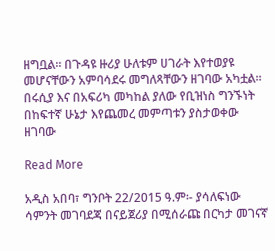ዘግቧል። በጉዳዩ ዙሪያ ሁለቱም ሀገራት እየተወያዩ መሆናቸውን አምባሳደሩ መግለጻቸውን ዘገባው አካቷል። በሩሲያ እና በአፍሪካ መካከል ያለው የቢዝነስ ግንኙነት በከፍተኛ ሁኔታ እየጨመረ መምጣቱን ያስታወቀው ዘገባው

Read More

አዲስ አበባ፣ ግንቦት 22/2015 ዓ.ም፡- ያሳለፍነው ሳምንት መገባደጃ በናይጀሪያ በሚሰራጩ በርካታ መገናኛ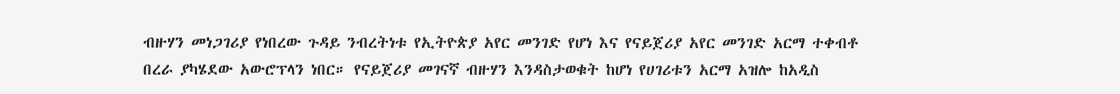ብዙሃን መነጋገሪያ የነበረው ጉዳይ ንብረትነቱ የኢትዮጵያ አየር መንገድ የሆነ እና የናይጀሪያ አየር መንገድ አርማ ተቀብቶ በረራ ያካሄደው አውሮፕላን ነበር። የናይጀሪያ መገናኛ ብዙሃን እንዳስታወቁት ከሆነ የሀገሪቱን አርማ አዝሎ ከአዲስ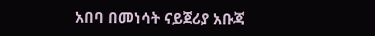አበባ በመነሳት ናይጀሪያ አቡጃ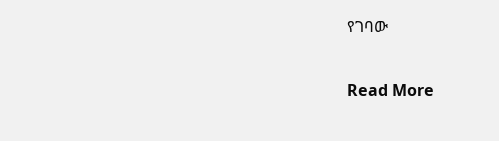የገባው

Read More